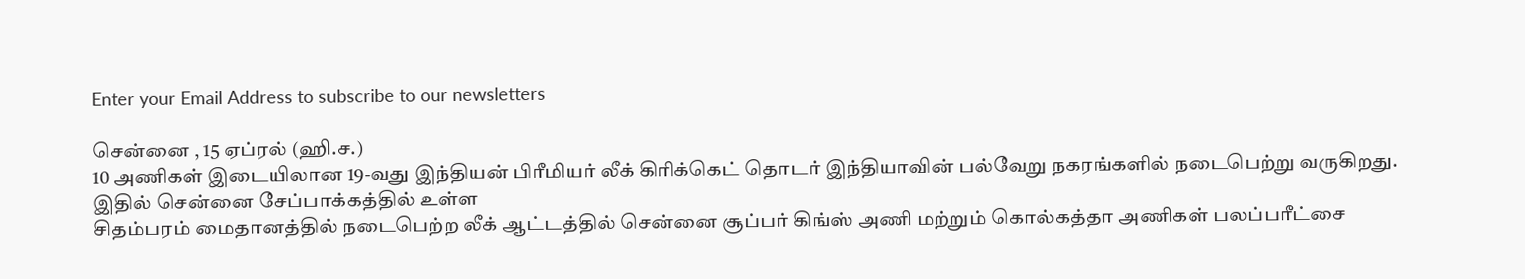Enter your Email Address to subscribe to our newsletters

சென்னை , 15 ஏப்ரல் (ஹி.ச.)
10 அணிகள் இடையிலான 19-வது இந்தியன் பிரீமியர் லீக் கிரிக்கெட் தொடர் இந்தியாவின் பல்வேறு நகரங்களில் நடைபெற்று வருகிறது.
இதில் சென்னை சேப்பாக்கத்தில் உள்ள
சிதம்பரம் மைதானத்தில் நடைபெற்ற லீக் ஆட்டத்தில் சென்னை சூப்பர் கிங்ஸ் அணி மற்றும் கொல்கத்தா அணிகள் பலப்பரீட்சை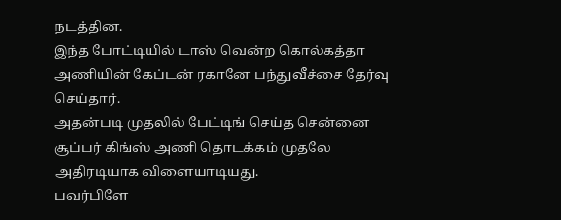நடத்தின.
இந்த போட்டியில் டாஸ் வென்ற கொல்கத்தா அணியின் கேப்டன் ரகானே பந்துவீச்சை தேர்வு செய்தார்.
அதன்படி முதலில் பேட்டிங் செய்த சென்னை சூப்பர் கிங்ஸ் அணி தொடக்கம் முதலே அதிரடியாக விளையாடியது.
பவர்பிளே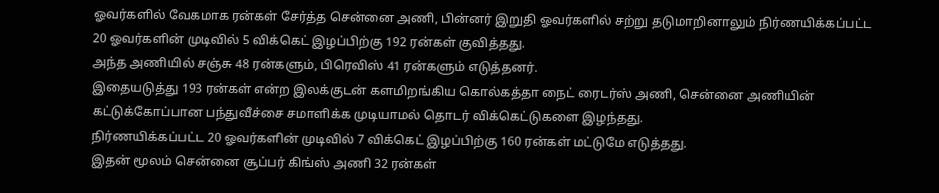ஓவர்களில் வேகமாக ரன்கள் சேர்த்த சென்னை அணி, பின்னர் இறுதி ஓவர்களில் சற்று தடுமாறினாலும் நிர்ணயிக்கப்பட்ட 20 ஓவர்களின் முடிவில் 5 விக்கெட் இழப்பிற்கு 192 ரன்கள் குவித்தது.
அந்த அணியில் சஞ்சு 48 ரன்களும், பிரெவிஸ் 41 ரன்களும் எடுத்தனர்.
இதையடுத்து 193 ரன்கள் என்ற இலக்குடன் களமிறங்கிய கொல்கத்தா நைட் ரைடர்ஸ் அணி, சென்னை அணியின் கட்டுக்கோப்பான பந்துவீச்சை சமாளிக்க முடியாமல் தொடர் விக்கெட்டுகளை இழந்தது.
நிர்ணயிக்கப்பட்ட 20 ஓவர்களின் முடிவில் 7 விக்கெட் இழப்பிற்கு 160 ரன்கள் மட்டுமே எடுத்தது.
இதன் மூலம் சென்னை சூப்பர் கிங்ஸ் அணி 32 ரன்கள்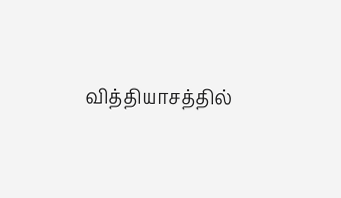வித்தியாசத்தில்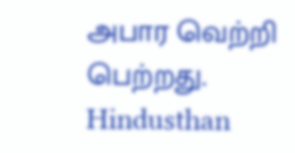அபார வெற்றி பெற்றது.
Hindusthan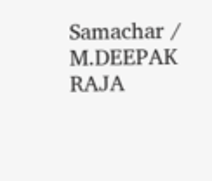Samachar / M.DEEPAK RAJA